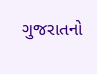ગુજરાતનો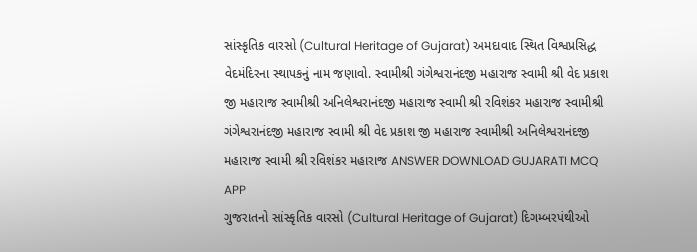સાંસ્કૃતિક વારસો (Cultural Heritage of Gujarat) અમદાવાદ સ્થિત વિશ્વપ્રસિદ્ધ વેદમંદિરના સ્થાપકનું નામ જણાવો. સ્વામીશ્રી ગંગેશ્વરાનંદજી મહારાજ સ્વામી શ્રી વેદ પ્રકાશ જી મહારાજ સ્વામીશ્રી અનિલેશ્વરાનંદજી મહારાજ સ્વામી શ્રી રવિશંકર મહારાજ સ્વામીશ્રી ગંગેશ્વરાનંદજી મહારાજ સ્વામી શ્રી વેદ પ્રકાશ જી મહારાજ સ્વામીશ્રી અનિલેશ્વરાનંદજી મહારાજ સ્વામી શ્રી રવિશંકર મહારાજ ANSWER DOWNLOAD GUJARATI MCQ APP
ગુજરાતનો સાંસ્કૃતિક વારસો (Cultural Heritage of Gujarat) દિગમ્બરપંથીઓ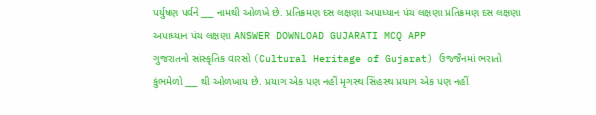પર્યુષણ પર્વને ___ નામથી ઓળખે છે. પ્રતિક્રમણ દસ લક્ષણા અપાધ્યાન પંચ લક્ષણા પ્રતિક્રમણ દસ લક્ષણા અપાધ્યાન પંચ લક્ષણા ANSWER DOWNLOAD GUJARATI MCQ APP
ગુજરાતનો સાંસ્કૃતિક વારસો (Cultural Heritage of Gujarat) ઉજ્જૈનમાં ભરાતો કુંભમેળો ___ થી ઓળખાય છે. પ્રયાગ એક પણ નહીં મૃગસ્થ સિંહસ્થ પ્રયાગ એક પણ નહીં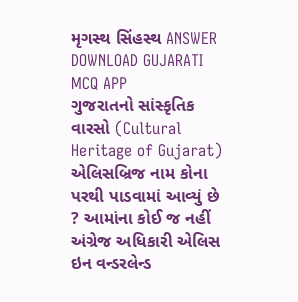મૃગસ્થ સિંહસ્થ ANSWER DOWNLOAD GUJARATI MCQ APP
ગુજરાતનો સાંસ્કૃતિક વારસો (Cultural Heritage of Gujarat) એલિસબ્રિજ નામ કોના પરથી પાડવામાં આવ્યું છે ? આમાંના કોઈ જ નહીં અંગ્રેજ અધિકારી એલિસ ઇન વન્ડરલેન્ડ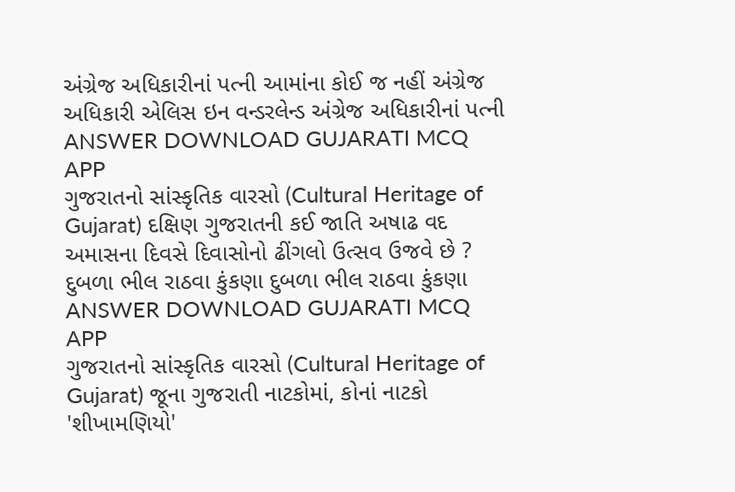અંગ્રેજ અધિકારીનાં પત્ની આમાંના કોઈ જ નહીં અંગ્રેજ અધિકારી એલિસ ઇન વન્ડરલેન્ડ અંગ્રેજ અધિકારીનાં પત્ની ANSWER DOWNLOAD GUJARATI MCQ APP
ગુજરાતનો સાંસ્કૃતિક વારસો (Cultural Heritage of Gujarat) દક્ષિણ ગુજરાતની કઈ જાતિ અષાઢ વદ અમાસના દિવસે દિવાસોનો ઢીંગલો ઉત્સવ ઉજવે છે ? દુબળા ભીલ રાઠવા કુંકણા દુબળા ભીલ રાઠવા કુંકણા ANSWER DOWNLOAD GUJARATI MCQ APP
ગુજરાતનો સાંસ્કૃતિક વારસો (Cultural Heritage of Gujarat) જૂના ગુજરાતી નાટકોમાં, કોનાં નાટકો 'શીખામણિયો'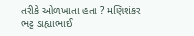તરીકે ઓળખાતા હતા ? મણિશંકર ભટ્ટ ડાહ્યાભાઈ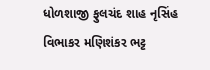ધોળશાજી ફુલચંદ શાહ નૃસિંહ વિભાકર મણિશંકર ભટ્ટ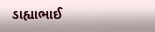ડાહ્યાભાઈ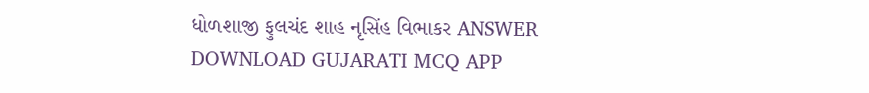ધોળશાજી ફુલચંદ શાહ નૃસિંહ વિભાકર ANSWER DOWNLOAD GUJARATI MCQ APP